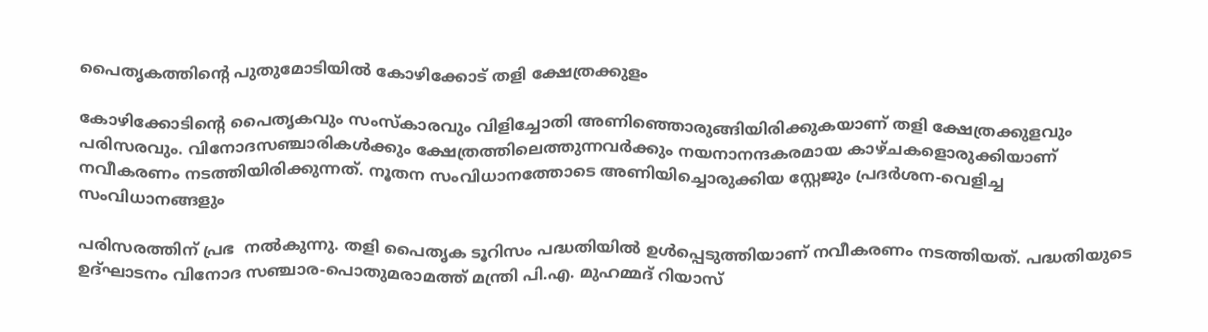പൈതൃകത്തിൻ്റെ പുതുമോടിയിൽ കോഴിക്കോട് തളി ക്ഷേത്രക്കുളം

കോഴിക്കോടിന്റെ പൈതൃകവും സംസ്‌കാരവും വിളിച്ചോതി അണിഞ്ഞൊരുങ്ങിയിരിക്കുകയാണ് തളി ക്ഷേത്രക്കുളവും പരിസരവും. വിനോദസഞ്ചാരികള്‍ക്കും ക്ഷേത്രത്തിലെത്തുന്നവര്‍ക്കും നയനാനന്ദകരമായ കാഴ്ചകളൊരുക്കിയാണ് നവീകരണം നടത്തിയിരിക്കുന്നത്. നൂതന സംവിധാനത്തോടെ അണിയിച്ചൊരുക്കിയ സ്റ്റേജും പ്രദര്‍ശന-വെളിച്ച സംവിധാനങ്ങളും

പരിസരത്തിന് പ്രഭ  നൽകുന്നു. തളി പൈതൃക ടൂറിസം പദ്ധതിയില്‍ ഉള്‍പ്പെടുത്തിയാണ് നവീകരണം നടത്തിയത്. പദ്ധതിയുടെ ഉദ്ഘാടനം വിനോദ സഞ്ചാര-പൊതുമരാമത്ത് മന്ത്രി പി.എ. മുഹമ്മദ് റിയാസ്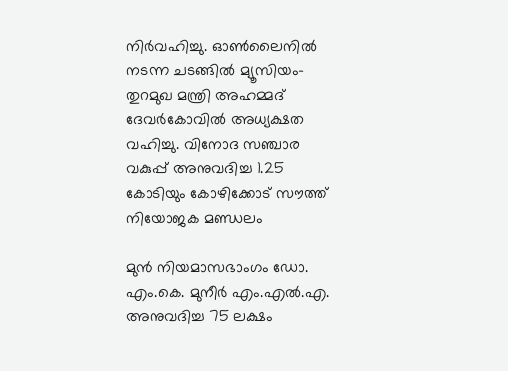നിര്‍വഹിച്ചു. ഓണ്‍ലൈനില്‍ നടന്ന ചടങ്ങില്‍ മ്യൂസിയം-തുറമുഖ മന്ത്രി അഹമ്മദ് ദേവര്‍കോവില്‍ അധ്യക്ഷത വഹിച്ചു. വിനോദ സഞ്ചാര വകുപ്പ് അനുവദിച്ച 1.25 കോടിയും കോഴിക്കോട് സൗത്ത് നിയോജക മണ്ഡലം

മുൻ നിയമാസഭാംഗം ഡോ. എം.കെ. മുനീർ എം.എൽ.എ. അനുവദിച്ച 75 ലക്ഷം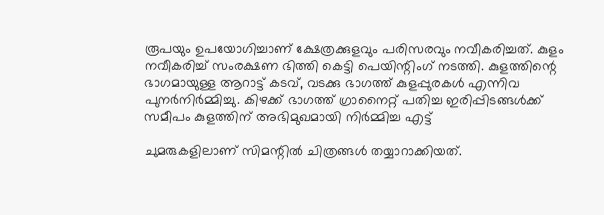രൂപയും ഉപയോഗിച്ചാണ് ക്ഷേത്രക്കുളവും പരിസരവും നവീകരിച്ചത്. കുളം നവീകരിച്ച് സംരക്ഷണ ഭിത്തി കെട്ടി പെയിന്റിംഗ് നടത്തി. കുളത്തിന്റെ ഭാഗമായുള്ള ആറാട്ട് കടവ്, വടക്കു ഭാഗത്ത് കുളപ്പുരകള്‍ എന്നിവ പുനര്‍നിര്‍മ്മിച്ചു. കിഴക്ക് ഭാഗത്ത് ഗ്രാനൈറ്റ് പതിച്ച ഇരിപ്പിടങ്ങള്‍ക്ക് സമീപം കുളത്തിന് അഭിമുഖമായി നിര്‍മ്മിച്ച എട്ട്

ചുമരുകളിലാണ് സിമന്റില്‍ ചിത്രങ്ങള്‍ തയ്യാറാക്കിയത്.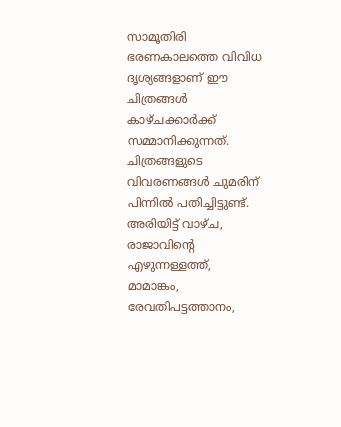സാമൂതിരി ഭരണകാലത്തെ വിവിധ ദൃശ്യങ്ങളാണ് ഈ ചിത്രങ്ങള്‍ കാഴ്ചക്കാര്‍ക്ക് സമ്മാനിക്കുന്നത്. ചിത്രങ്ങളുടെ വിവരണങ്ങള്‍ ചുമരിന് പിന്നില്‍ പതിച്ചിട്ടുണ്ട്. അരിയിട്ട് വാഴ്ച, രാജാവിന്റെ എഴുന്നള്ളത്ത്, മാമാങ്കം, രേവതിപട്ടത്താനം,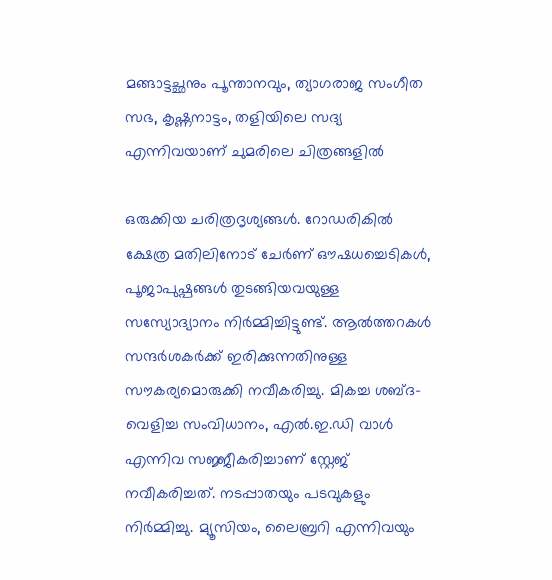മങ്ങാട്ടച്ഛനും പൂന്താനവും, ത്യാഗരാജ സംഗീത സഭ, കൃഷ്ണനാട്ടം, തളിയിലെ സദ്യ എന്നിവയാണ് ചുമരിലെ ചിത്രങ്ങളില്‍

ഒരുക്കിയ ചരിത്രദൃശ്യങ്ങള്‍. റോഡരികില്‍ ക്ഷേത്ര മതിലിനോട് ചേര്‍ണ് ഔഷധച്ചെടികള്‍, പൂജാപുഷ്പങ്ങള്‍ തുടങ്ങിയവയുള്ള സസ്യോദ്യാനം നിര്‍മ്മിച്ചിട്ടുണ്ട്. ആല്‍ത്തറകള്‍ സന്ദര്‍ശകര്‍ക്ക് ഇരിക്കുന്നതിനുള്ള സൗകര്യമൊരുക്കി നവീകരിച്ചു. മികച്ച ശബ്ദ-വെളിച്ച സംവിധാനം, എല്‍.ഇ.ഡി വാള്‍ എന്നിവ സജ്ജീകരിച്ചാണ് സ്റ്റേജ് നവീകരിച്ചത്. നടപ്പാതയും പടവുകളും നിര്‍മ്മിച്ചു. മ്യൂസിയം, ലൈബ്രറി എന്നിവയും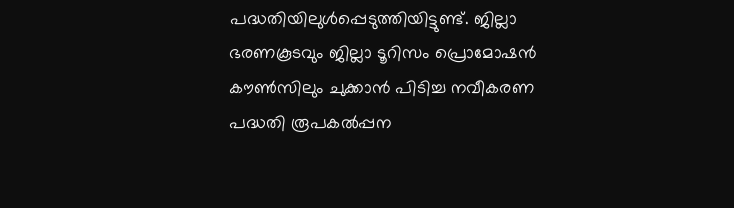പദ്ധതിയിലുള്‍പ്പെടുത്തിയിട്ടുണ്ട്. ജില്ലാ ഭരണകൂടവും ജില്ലാ ടൂറിസം പ്രൊമോഷന്‍ കൗണ്‍സിലും ചുക്കാന്‍ പിടിച്ച നവീകരണ പദ്ധതി രൂപകല്‍പ്പന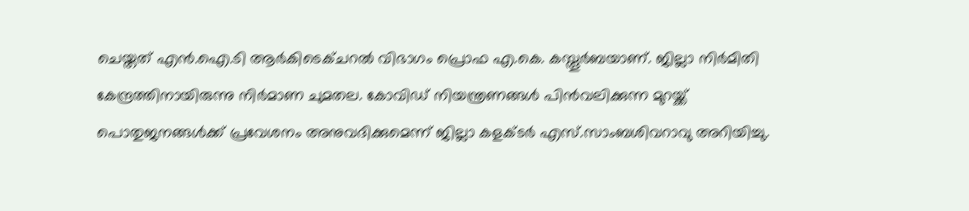ചെയ്തത് എന്‍.ഐ.ടി ആര്‍കിടെക്ചറല്‍ വിഭാഗം പ്രൊഫ എ.കെ. കസ്തൂര്‍ബയാണ്. ജില്ലാ നിര്‍മിതി കേന്ദ്രത്തിനായിരുന്നു നിര്‍മാണ ചുമതല. കോവിഡ് നിയന്ത്രണങ്ങൾ പിൻവലിക്കുന്ന മുറയ്ക്ക് പൊതുജനങ്ങൾക്ക് പ്രവേശനം അനുവദിക്കുമെന്ന് ജില്ലാ കളക്ടർ എസ്.സാംബശിവറാവു അറിയിച്ചു.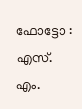ഫോട്ടോ : എസ്. എം.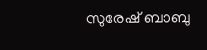സുരേഷ് ബാബു